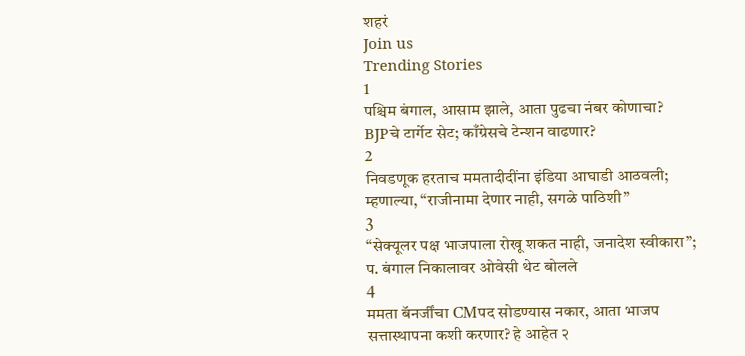शहरं
Join us
Trending Stories
1
पश्चिम बंगाल, आसाम झाले, आता पुढचा नंबर कोणाचा? BJPचे टार्गेट सेट; काँग्रेसचे टेन्शन वाढणार?
2
निवडणूक हरताच ममतादीदींना इंडिया आघाडी आठवली; म्हणाल्या, “राजीनामा देणार नाही, सगळे पाठिशी”
3
“सेक्यूलर पक्ष भाजपाला रोखू शकत नाही, जनादेश स्वीकारा”; प. बंगाल निकालावर ओवेसी थेट बोलले
4
ममता बॅनर्जींचा CMपद सोडण्यास नकार, आता भाजप सत्तास्थापना कशी करणार? हे आहेत २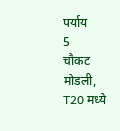पर्याय
5
चौकट मोडली, T20 मध्ये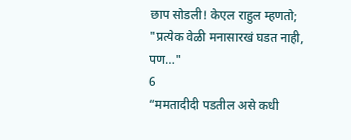छाप सोडली! केएल राहुल म्हणतो; "प्रत्येक वेळी मनासारखं घडत नाही, पण…"
6
“ममतादीदी पडतील असे कधी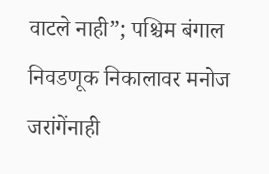वाटले नाही”; पश्चिम बंगाल निवडणूक निकालावर मनोज जरांगेंनाही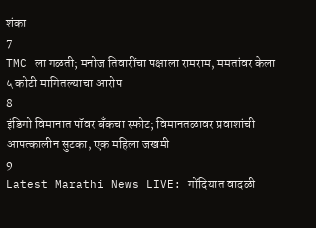शंका
7
TMC ला गळती; मनोज तिवारींचा पक्षाला रामराम, ममतांवर केला ५ कोटी मागितल्याचा आरोप
8
इंडिगो विमानात पॉवर बँकचा स्फोट; विमानतळावर प्रवाशांची आपत्कालीन सुटका, एक महिला जखमी
9
Latest Marathi News LIVE: गोंदियात वादळी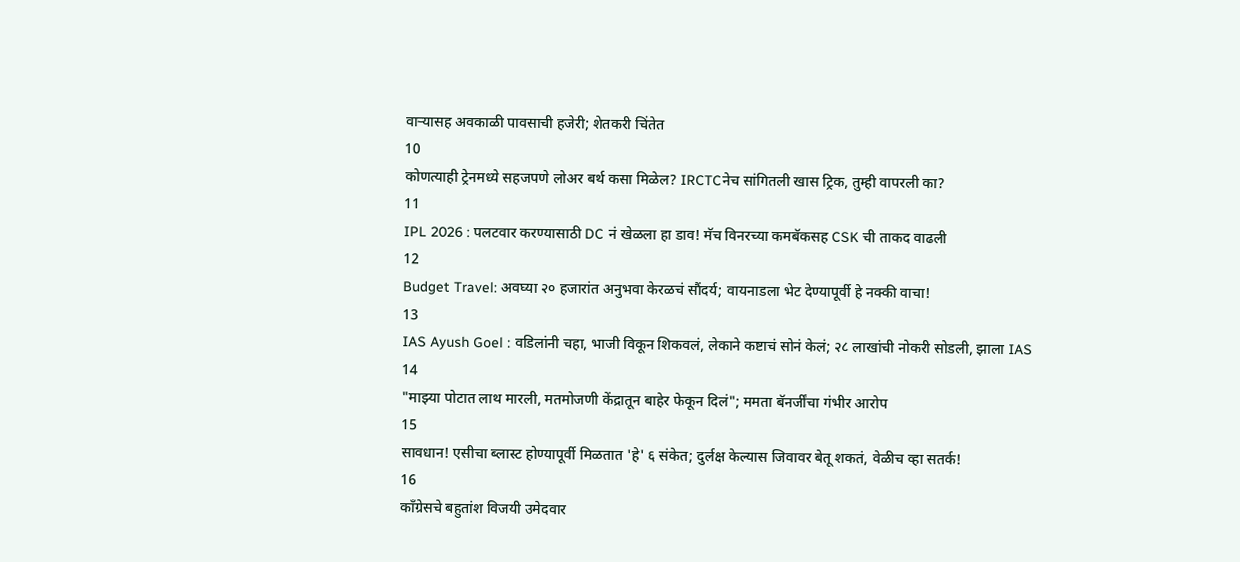वाऱ्यासह अवकाळी पावसाची हजेरी; शेतकरी चिंतेत
10
कोणत्याही ट्रेनमध्ये सहजपणे लोअर बर्थ कसा मिळेल? IRCTCनेच सांगितली खास ट्रिक, तुम्ही वापरली का?
11
IPL 2026 : पलटवार करण्यासाठी DC नं खेळला हा डाव! मॅच विनरच्या कमबॅकसह CSK ची ताकद वाढली
12
Budget Travel: अवघ्या २० हजारांत अनुभवा केरळचं सौंदर्य; वायनाडला भेट देण्यापूर्वी हे नक्की वाचा!
13
IAS Ayush Goel : वडिलांनी चहा, भाजी विकून शिकवलं, लेकाने कष्टाचं सोनं केलं; २८ लाखांची नोकरी सोडली, झाला IAS
14
"माझ्या पोटात लाथ मारली, मतमोजणी केंद्रातून बाहेर फेकून दिलं"; ममता बॅनर्जींचा गंभीर आरोप
15
सावधान! एसीचा ब्लास्ट होण्यापूर्वी मिळतात 'हे' ६ संकेत; दुर्लक्ष केल्यास जिवावर बेतू शकतं, वेळीच व्हा सतर्क!
16
काँग्रेसचे बहुतांश विजयी उमेदवार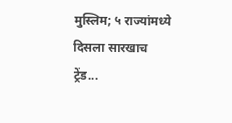मुस्लिम; ५ राज्यांमध्ये दिसला सारखाच ट्रेंड...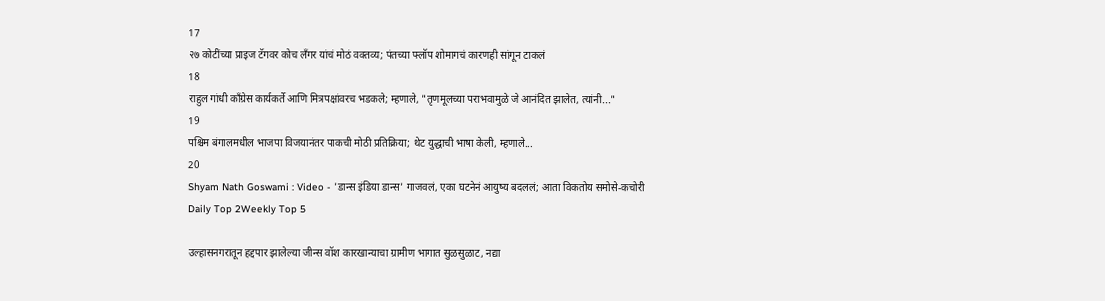17
२७ कोटींच्या प्राइज टॅगवर कोच लँगर यांचं मोठं वक्तव्य; पंतच्या फ्लॉप शोमागचं कारणही सांगून टाकलं
18
राहुल गांधी काँग्रेस कार्यकर्ते आणि मित्रपक्षांवरच भडकले; म्हणाले, "तृणमूलच्या पराभवामुळे जे आनंदित झालेत, त्यांनी..."
19
पश्चिम बंगालमधील भाजपा विजयानंतर पाकची मोठी प्रतिक्रिया; थेट युद्धाची भाषा केली, म्हणाले...
20
Shyam Nath Goswami : Video - 'डान्स इंडिया डान्स' गाजवलं, एका घटनेनं आयुष्य बदललं; आता विकतोय समोसे-कचोरी
Daily Top 2Weekly Top 5

उल्हासनगरातून हद्दपार झालेल्या जीन्स वॉश कारखान्याचा ग्रामीण भागात सुळसुळाट, नद्या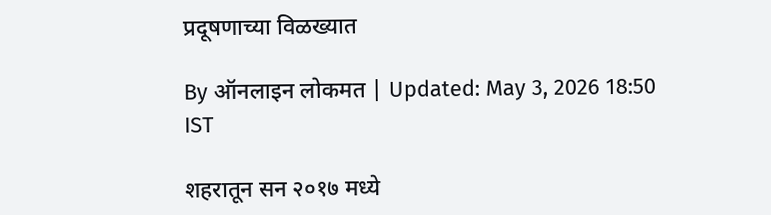प्रदूषणाच्या विळख्यात

By ऑनलाइन लोकमत | Updated: May 3, 2026 18:50 IST

शहरातून सन २०१७ मध्ये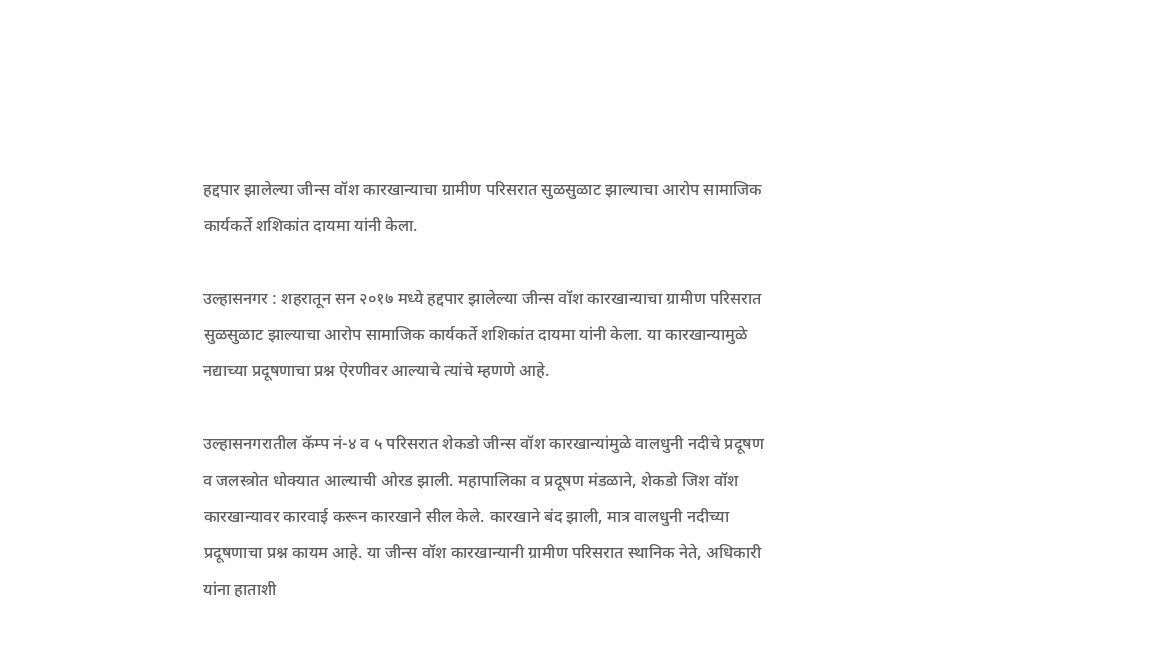हद्दपार झालेल्या जीन्स वॉश कारखान्याचा ग्रामीण परिसरात सुळसुळाट झाल्याचा आरोप सामाजिक कार्यकर्ते शशिकांत दायमा यांनी केला.

उल्हासनगर : शहरातून सन २०१७ मध्ये हद्दपार झालेल्या जीन्स वॉश कारखान्याचा ग्रामीण परिसरात सुळसुळाट झाल्याचा आरोप सामाजिक कार्यकर्ते शशिकांत दायमा यांनी केला. या कारखान्यामुळे नद्याच्या प्रदूषणाचा प्रश्न ऐरणीवर आल्याचे त्यांचे म्हणणे आहे.

उल्हासनगरातील कॅम्प नं-४ व ५ परिसरात शेकडो जीन्स वॉश कारखान्यांमुळे वालधुनी नदीचे प्रदूषण व जलस्त्रोत धोक्यात आल्याची ओरड झाली. महापालिका व प्रदूषण मंडळाने, शेकडो जिश वॉश कारखान्यावर कारवाई करून कारखाने सील केले. कारखाने बंद झाली, मात्र वालधुनी नदीच्या प्रदूषणाचा प्रश्न कायम आहे. या जीन्स वॉश कारखान्यानी ग्रामीण परिसरात स्थानिक नेते, अधिकारी यांना हाताशी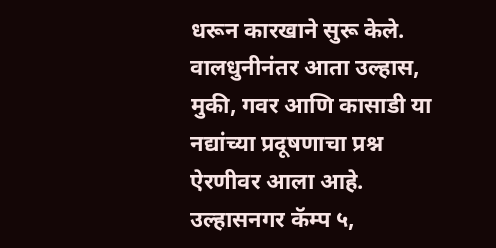धरून कारखाने सुरू केले. वालधुनीनंतर आता उल्हास, मुकी, गवर आणि कासाडी या नद्यांच्या प्रदूषणाचा प्रश्न ऐरणीवर आला आहे. उल्हासनगर कॅम्प ५,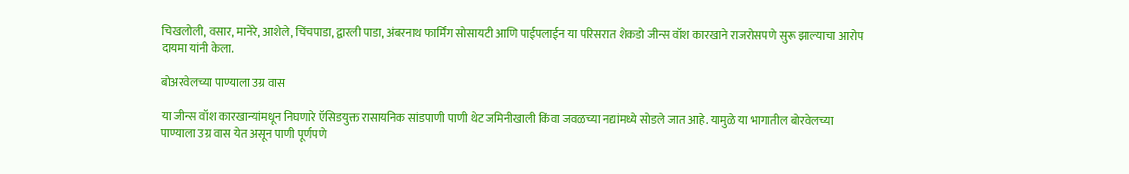चिखलोली, वसार, मानेरे, आशेले, चिंचपाडा, द्वारली पाडा, अंबरनाथ फार्मिंग सोसायटी आणि पाईपलाईन या परिसरात शेकडो जीन्स वॉश कारखाने राजरोसपणे सुरू झाल्याचा आरोप दायमा यांनी केला.

बोअरवेलच्या पाण्याला उग्र वास

या जीन्स वॉश कारखान्यांमधून निघणारे ऍसिडयुक्त रासायनिक सांडपाणी पाणी थेट जमिनीखाली किंवा जवळच्या नद्यांमध्ये सोडले जात आहे. यामुळे या भागातील बोरवेलच्या पाण्याला उग्र वास येत असून पाणी पूर्णपणे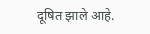दूषित झाले आहे.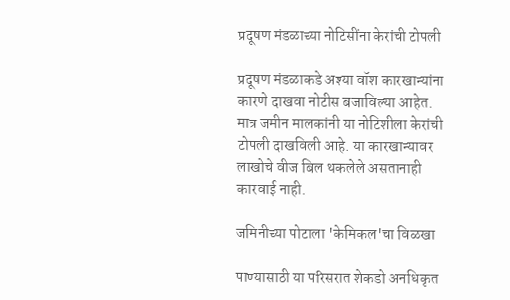प्रदूषण मंडळाच्या नोटिसींना केरांची टोपली

प्रदूषण मंडळाकडे अश्या वॉश कारखान्यांना कारणे दाखवा नोटीस बजाविल्या आहेत. मात्र जमीन मालकांनी या नोटिशीला केरांची टोपली दाखविली आहे. या कारखान्यावर लाखोचे वीज बिल थकलेले असतानाही कारवाई नाही.

जमिनीच्या पोटाला 'केमिकल'चा विळखा

पाण्यासाठी या परिसरात शेकडो अनधिकृत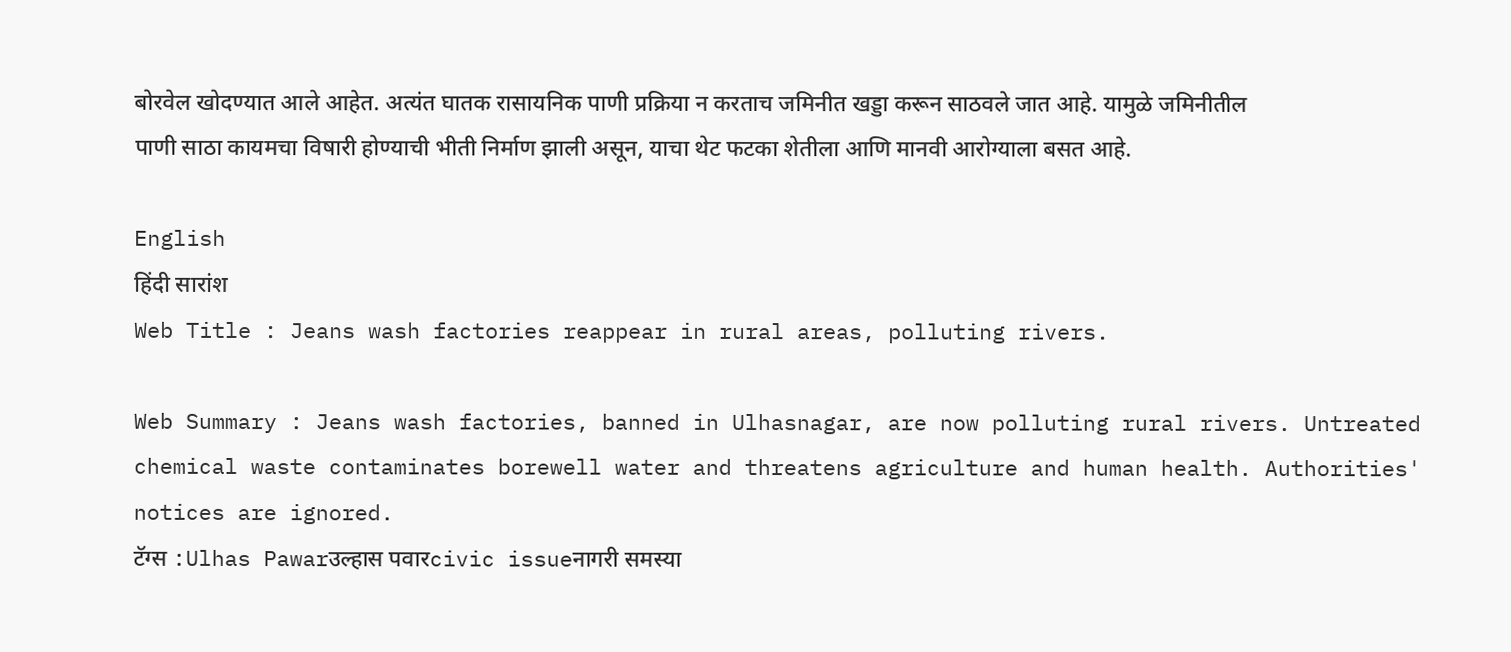बोरवेल खोदण्यात आले आहेत. अत्यंत घातक रासायनिक पाणी प्रक्रिया न करताच जमिनीत खड्डा करून साठवले जात आहे. यामुळे जमिनीतील पाणी साठा कायमचा विषारी होण्याची भीती निर्माण झाली असून, याचा थेट फटका शेतीला आणि मानवी आरोग्याला बसत आहे.

English
हिंदी सारांश
Web Title : Jeans wash factories reappear in rural areas, polluting rivers.

Web Summary : Jeans wash factories, banned in Ulhasnagar, are now polluting rural rivers. Untreated chemical waste contaminates borewell water and threatens agriculture and human health. Authorities' notices are ignored.
टॅग्स :Ulhas Pawarउल्हास पवारcivic issueनागरी समस्या